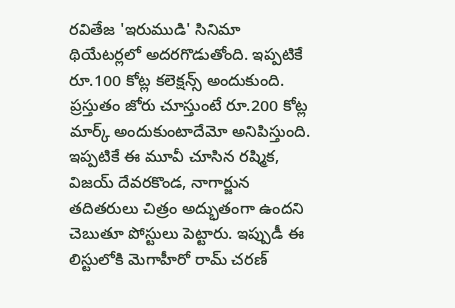రవితేజ 'ఇరుముడి' సినిమా థియేటర్లలో అదరగొడుతోంది. ఇప్పటికే రూ.100 కోట్ల కలెక్షన్స్ అందుకుంది. ప్రస్తుతం జోరు చూస్తుంటే రూ.200 కోట్ల మార్క్ అందుకుంటాదేమో అనిపిస్తుంది. ఇప్పటికే ఈ మూవీ చూసిన రష్మిక, విజయ్ దేవరకొండ, నాగార్జున తదితరులు చిత్రం అద్భుతంగా ఉందని చెబుతూ పోస్టులు పెట్టారు. ఇప్పుడీ ఈ లిస్టులోకి మెగాహీరో రామ్ చరణ్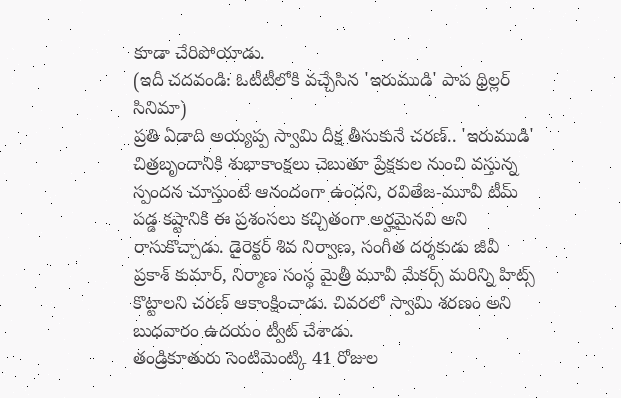కూడా చేరిపోయాడు.
(ఇదీ చదవండి: ఓటీటీలోకి వచ్చేసిన 'ఇరుముడి' పాప థ్రిల్లర్ సినిమా)
ప్రతి ఏడాది అయ్యప్ప స్వామి దీక్ష తీసుకునే చరణ్.. 'ఇరుముడి' చిత్రబృందానికి శుభాకాంక్షలు చెబుతూ ప్రేక్షకుల నుంచి వస్తున్న స్పందన చూస్తుంటే ఆనందంగా ఉందని, రవితేజ-మూవీ టీమ్ పడ్డ కష్టానికి ఈ ప్రశంసలు కచ్చితంగా అర్హమైనవి అని రాసుకొచ్చాడు. డైరెక్టర్ శివ నిర్వాణ, సంగీత దర్శకుడు జీవీ ప్రకాశ్ కుమార్, నిర్మాణ సంస్థ మైత్రీ మూవీ మేకర్స్ మరిన్ని హిట్స్ కొట్టాలని చరణ్ ఆకాంక్షించాడు. చివరలో స్వామి శరణం అని బుధవారం ఉదయం ట్వీట్ చేశాడు.
తండ్రికూతురు సెంటిమెంట్కి 41 రోజుల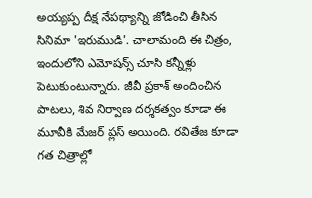అయ్యప్ప దీక్ష నేపథ్యాన్ని జోడించి తీసిన సినిమా 'ఇరుముడి'. చాలామంది ఈ చిత్రం, ఇందులోని ఎమోషన్స్ చూసి కన్నీళ్లు పెటుకుంటున్నారు. జీవీ ప్రకాశ్ అందించిన పాటలు, శివ నిర్వాణ దర్శకత్వం కూడా ఈ మూవీకి మేజర్ ప్లస్ అయింది. రవితేజ కూడా గత చిత్రాల్లో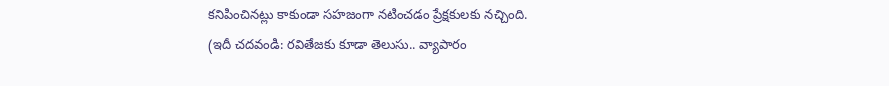కనిపించినట్లు కాకుండా సహజంగా నటించడం ప్రేక్షకులకు నచ్చింది.
(ఇదీ చదవండి: రవితేజకు కూడా తెలుసు.. వ్యాపారం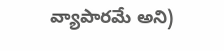వ్యాపారమే అని)